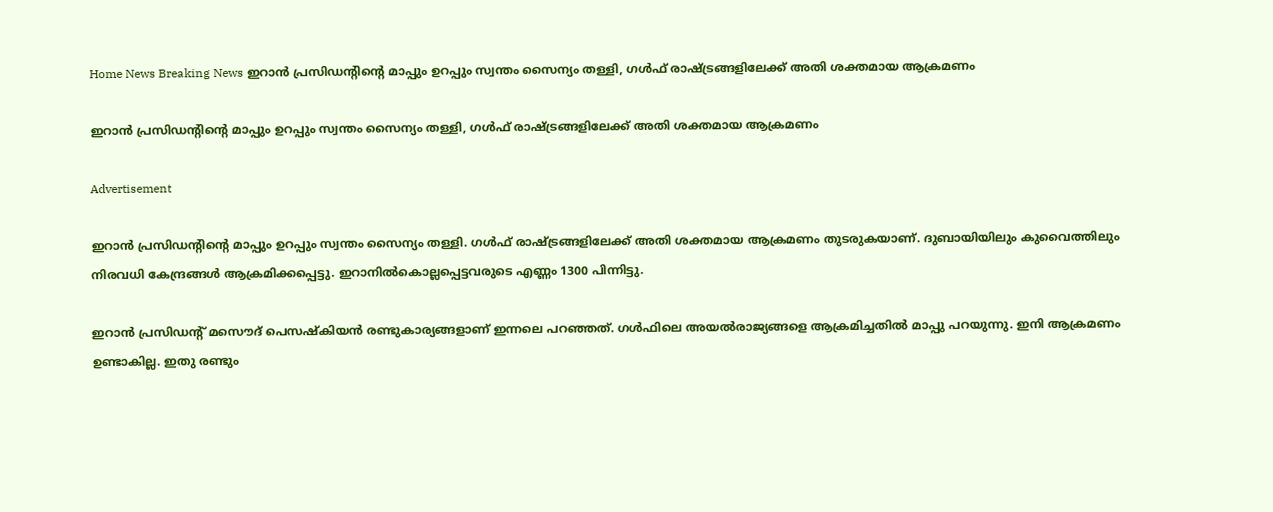Home News Breaking News ഇറാൻ പ്രസിഡന്‍റിന്‍റെ മാപ്പും ഉറപ്പും സ്വന്തം സൈന്യം തള്ളി, ഗൾഫ് രാഷ്ട്രങ്ങളിലേക്ക് അതി ശക്തമായ ആക്രമണം

ഇറാൻ പ്രസിഡന്‍റിന്‍റെ മാപ്പും ഉറപ്പും സ്വന്തം സൈന്യം തള്ളി, ഗൾഫ് രാഷ്ട്രങ്ങളിലേക്ക് അതി ശക്തമായ ആക്രമണം

Advertisement

ഇറാൻ പ്രസിഡന്‍റിന്‍റെ മാപ്പും ഉറപ്പും സ്വന്തം സൈന്യം തള്ളി. ഗൾഫ് രാഷ്ട്രങ്ങളിലേക്ക് അതി ശക്തമായ ആക്രമണം തുടരുകയാണ്. ദുബായിയിലും കുവൈത്തിലും നിരവധി കേന്ദ്രങ്ങൾ ആക്രമിക്കപ്പെട്ടു. ഇറാനിൽകൊല്ലപ്പെട്ടവരുടെ എണ്ണം 1300 പിന്നിട്ടു.

ഇറാൻ പ്രസിഡന്‍റ് മസൌദ് പെസഷ്കിയൻ രണ്ടുകാര്യങ്ങളാണ് ഇന്നലെ പറഞ്ഞത്. ഗൾഫിലെ അയൽരാജ്യങ്ങളെ ആക്രമിച്ചതിൽ മാപ്പു പറയുന്നു. ഇനി ആക്രമണം ഉണ്ടാകില്ല. ഇതു രണ്ടും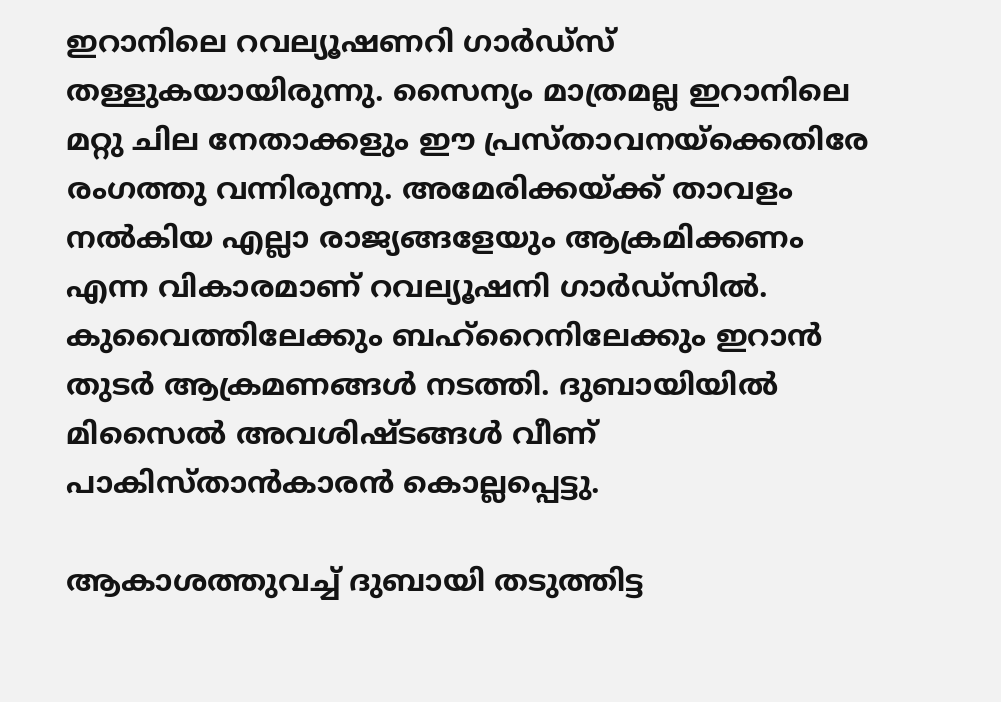ഇറാനിലെ റവല്യൂഷണറി ഗാർഡ്സ് തള്ളുകയായിരുന്നു. സൈന്യം മാത്രമല്ല ഇറാനിലെ മറ്റു ചില നേതാക്കളും ഈ പ്രസ്താവനയ്ക്കെതിരേ രംഗത്തു വന്നിരുന്നു. അമേരിക്കയ്ക്ക് താവളം നൽകിയ എല്ലാ രാജ്യങ്ങളേയും ആക്രമിക്കണം എന്ന വികാരമാണ് റവല്യൂഷനി ഗാർഡ്സിൽ. കുവൈത്തിലേക്കും ബഹ്റൈനിലേക്കും ഇറാൻ തുടർ ആക്രമണങ്ങൾ നടത്തി. ദുബായിയിൽ മിസൈൽ അവശിഷ്ടങ്ങൾ വീണ് പാകിസ്താൻകാരൻ കൊല്ലപ്പെട്ടു.

ആകാശത്തുവച്ച് ദുബായി തടുത്തിട്ട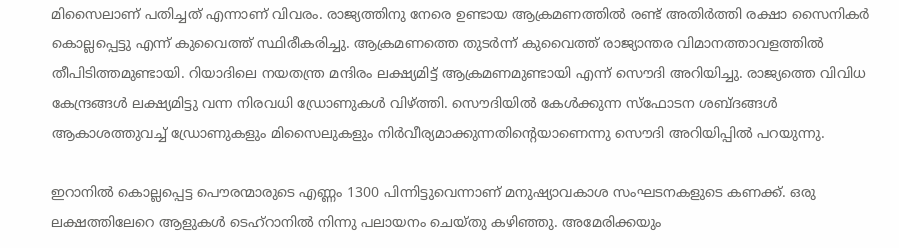മിസൈലാണ് പതിച്ചത് എന്നാണ് വിവരം. രാജ്യത്തിനു നേരെ ഉണ്ടായ ആക്രമണത്തിൽ രണ്ട് അതിർത്തി രക്ഷാ സൈനികർ കൊല്ലപ്പെട്ടു എന്ന് കുവൈത്ത് സ്ഥിരീകരിച്ചു. ആക്രമണത്തെ തുടർന്ന് കുവൈത്ത് രാജ്യാന്തര വിമാനത്താവളത്തിൽ തീപിടിത്തമുണ്ടായി. റിയാദിലെ നയതന്ത്ര മന്ദിരം ലക്ഷ്യമിട്ട് ആക്രമണമുണ്ടായി എന്ന് സൌദി അറിയിച്ചു. രാജ്യത്തെ വിവിധ കേന്ദ്രങ്ങൾ ലക്ഷ്യമിട്ടു വന്ന നിരവധി ഡ്രോണുകൾ വിഴ്ത്തി. സൌദിയിൽ കേൾക്കുന്ന സ്ഫോടന ശബ്ദങ്ങൾ ആകാശത്തുവച്ച് ഡ്രോണുകളും മിസൈലുകളും നിർവീര്യമാക്കുന്നതിന്‍റെയാണെന്നു സൌദി അറിയിപ്പിൽ പറയുന്നു.

ഇറാനിൽ കൊല്ലപ്പെട്ട പൌരന്മാരുടെ എണ്ണം 1300 പിന്നിട്ടുവെന്നാണ് മനുഷ്യാവകാശ സംഘടനകളുടെ കണക്ക്. ഒരു ലക്ഷത്തിലേറെ ആളുകൾ ടെഹ്റാനിൽ നിന്നു പലായനം ചെയ്തു കഴിഞ്ഞു. അമേരിക്കയും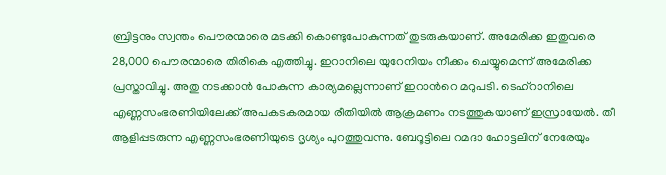ബ്രിട്ടനും സ്വന്തം പൌരന്മാരെ മടക്കി കൊണ്ടുപോകുന്നത് തുടരുകയാണ്. അമേരിക്ക ഇതുവരെ 28,000 പൌരന്മാരെ തിരികെ എത്തിച്ചു. ഇറാനിലെ യുറേനിയം നീക്കം ചെയ്യുമെന്ന് അമേരിക്ക പ്രസ്താവിച്ചു. അതു നടക്കാൻ പോകുന്ന കാര്യമല്ലെന്നാണ് ഇറാന്‍റെ മറുപടി. ടെഹ്റാനിലെ എണ്ണസംഭരണിയിലേക്ക് അപകടകരമായ രീതിയിൽ ആക്രമണം നടത്തുകയാണ് ഇസ്രായേൽ. തീ ആളിപ്പടരുന്ന എണ്ണസംഭരണിയുടെ ദൃശ്യം പുറത്തുവന്നു. ബേറൂട്ടിലെ റമദാ ഹോട്ടലിന് നേരേയും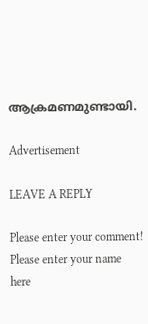ആക്രമണമുണ്ടായി.

Advertisement

LEAVE A REPLY

Please enter your comment!
Please enter your name here